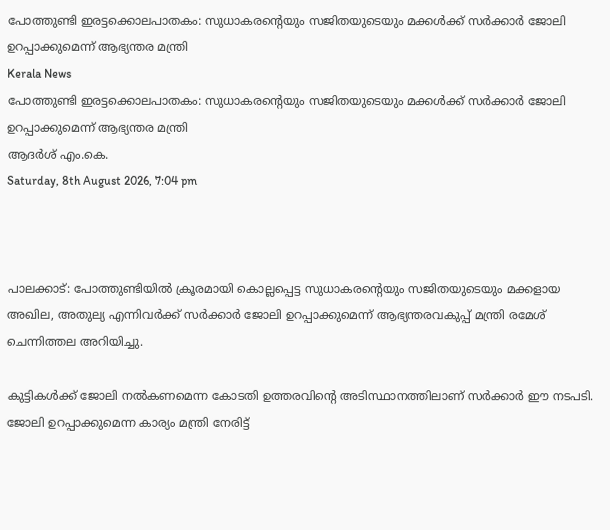പോത്തുണ്ടി ഇരട്ടക്കൊലപാതകം: സുധാകരന്റെയും സജിതയുടെയും മക്കള്‍ക്ക് സര്‍ക്കാര്‍ ജോലി ഉറപ്പാക്കുമെന്ന് ആഭ്യന്തര മന്ത്രി
Kerala News
പോത്തുണ്ടി ഇരട്ടക്കൊലപാതകം: സുധാകരന്റെയും സജിതയുടെയും മക്കള്‍ക്ക് സര്‍ക്കാര്‍ ജോലി ഉറപ്പാക്കുമെന്ന് ആഭ്യന്തര മന്ത്രി
ആദർശ് എം.കെ.
Saturday, 8th August 2026, 7:04 pm



പാലക്കാട്: പോത്തുണ്ടിയില്‍ ക്രൂരമായി കൊല്ലപ്പെട്ട സുധാകരന്റെയും സജിതയുടെയും മക്കളായ അഖില, അതുല്യ എന്നിവര്‍ക്ക് സര്‍ക്കാര്‍ ജോലി ഉറപ്പാക്കുമെന്ന് ആഭ്യന്തരവകുപ്പ് മന്ത്രി രമേശ് ചെന്നിത്തല അറിയിച്ചു.

കുട്ടികള്‍ക്ക് ജോലി നല്‍കണമെന്ന കോടതി ഉത്തരവിന്റെ അടിസ്ഥാനത്തിലാണ് സര്‍ക്കാര്‍ ഈ നടപടി. ജോലി ഉറപ്പാക്കുമെന്ന കാര്യം മന്ത്രി നേരിട്ട്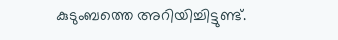കുടുംബത്തെ അറിയിച്ചിട്ടുണ്ട്.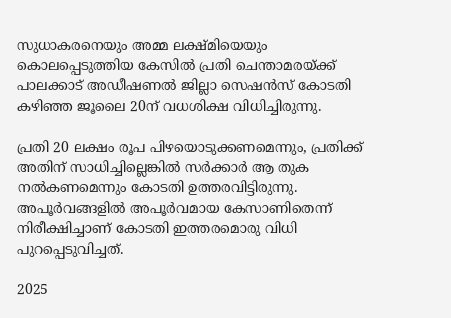സുധാകരനെയും അമ്മ ലക്ഷ്മിയെയും കൊലപ്പെടുത്തിയ കേസില്‍ പ്രതി ചെന്താമരയ്ക്ക് പാലക്കാട് അഡീഷണല്‍ ജില്ലാ സെഷന്‍സ് കോടതി കഴിഞ്ഞ ജൂലൈ 20ന് വധശിക്ഷ വിധിച്ചിരുന്നു.

പ്രതി 20 ലക്ഷം രൂപ പിഴയൊടുക്കണമെന്നും, പ്രതിക്ക് അതിന് സാധിച്ചില്ലെങ്കില്‍ സര്‍ക്കാര്‍ ആ തുക നല്‍കണമെന്നും കോടതി ഉത്തരവിട്ടിരുന്നു. അപൂര്‍വങ്ങളില്‍ അപൂര്‍വമായ കേസാണിതെന്ന് നിരീക്ഷിച്ചാണ് കോടതി ഇത്തരമൊരു വിധി പുറപ്പെടുവിച്ചത്.

2025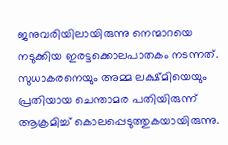ജനുവരിയിലായിരുന്നു നെന്മാറയെ നടുക്കിയ ഇരട്ടക്കൊലപാതകം നടന്നത്. സുധാകരനെയും അമ്മ ലക്ഷ്മിയെയും പ്രതിയായ ചെന്താമര പതിയിരുന്ന് ആക്രമിച്ച് കൊലപ്പെടുത്തുകയായിരുന്നു.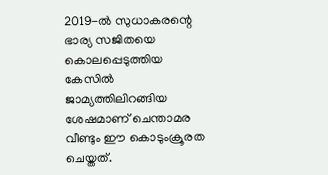2019-ല്‍ സുധാകരന്റെ ഭാര്യ സജിതയെ കൊലപ്പെടുത്തിയ കേസില്‍ ജാമ്യത്തിലിറങ്ങിയ ശേഷമാണ് ചെന്താമര വീണ്ടും ഈ കൊടുംക്രൂരത ചെയ്തത്.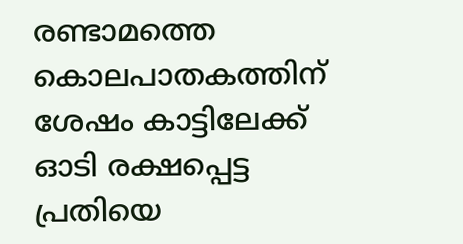രണ്ടാമത്തെ കൊലപാതകത്തിന് ശേഷം കാട്ടിലേക്ക് ഓടി രക്ഷപ്പെട്ട പ്രതിയെ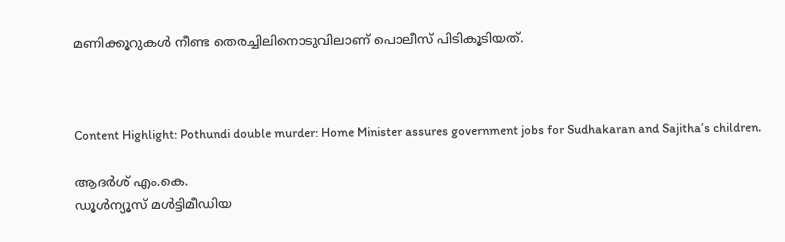മണിക്കൂറുകള്‍ നീണ്ട തെരച്ചിലിനൊടുവിലാണ് പൊലീസ് പിടികൂടിയത്.



Content Highlight: Pothundi double murder: Home Minister assures government jobs for Sudhakaran and Sajitha’s children.

ആദർശ് എം.കെ.
ഡൂള്‍ന്യൂസ് മള്‍ട്ടിമീഡിയ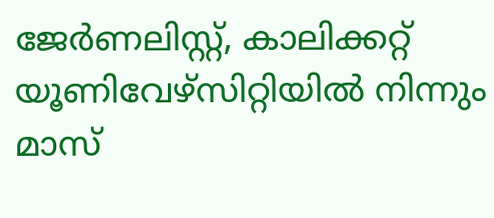ജേര്‍ണലിസ്റ്റ്, കാലിക്കറ്റ് യൂണിവേഴ്സിറ്റിയില്‍ നിന്നും മാസ്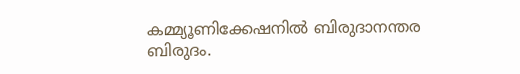കമ്മ്യൂണിക്കേഷനില്‍ ബിരുദാനന്തര ബിരുദം.